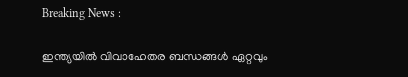Breaking News :

ഇന്ത്യയില്‍ വിവാഹേതര ബന്ധങ്ങള്‍ ഏറ്റവും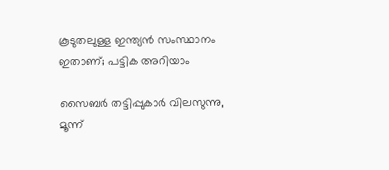കൂടുതലുള്ള ഇന്ത്യന്‍ സംസ്ഥാനം ഇതാണ്; പട്ടിക അറിയാം

സൈബര്‍ തട്ടിപ്പുകാര്‍ വിലസുന്നു, മൂന്ന്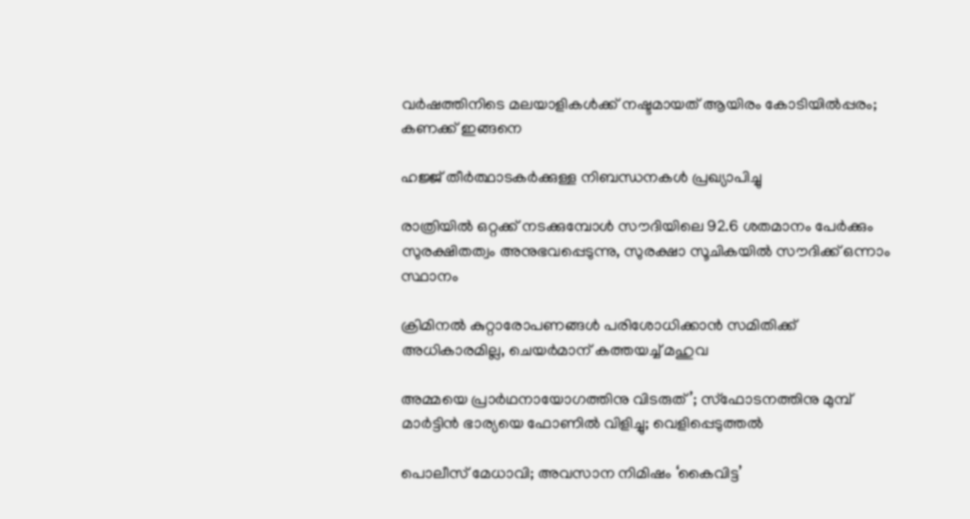വര്‍ഷത്തിനിടെ മലയാളികള്‍ക്ക് നഷ്ടമായത് ആയിരം കോടിയില്‍പ്പരം; കണക്ക് ഇങ്ങനെ

ഹജ്ജ് തീർത്ഥാടകർക്കുള്ള നിബന്ധനകൾ പ്രഖ്യാപിച്ചു

രാത്രിയിൽ ഒറ്റക്ക് നടക്കുമ്പോൾ സൗദിയിലെ 92.6 ശതമാനം പേർക്കും സുരക്ഷിതത്വം അനുഭവപ്പെടുന്നു, സുരക്ഷാ സൂചികയിൽ സൗദിക്ക് ഒന്നാം സ്ഥാനം

ക്രിമിനല്‍ കുറ്റാരോപണങ്ങള്‍ പരിശോധിക്കാന്‍ സമിതിക്ക്‌ അധികാരമില്ല, ചെയര്‍മാന്‌ കത്തയച്ച് മഹുവ

അമ്മയെ പ്രാര്‍ഥനായോഗത്തിനു വിടരുത്’; സ്‌ഫോടനത്തിനു മുമ്പ് മാര്‍ട്ടിന്‍ ഭാര്യയെ ഫോണില്‍ വിളിച്ചു; വെളിപ്പെടുത്തല്‍

പൊലീസ് മേധാവി; അവസാന നിമിഷം ‘കൈവിട്ട’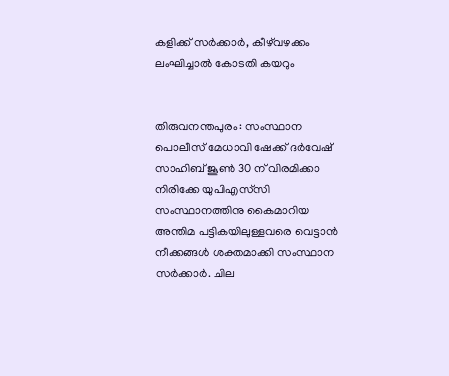കളിക്ക് സര്‍ക്കാര്‍, കീഴ്‌വഴക്കം ലംഘിച്ചാല്‍ കോടതി കയറും


തിരുവനന്തപുരം: സംസ്ഥാന പൊലീസ് മേധാവി ഷേക്ക് ദര്‍വേഷ് സാഹിബ് ജൂണ്‍ 30 ന് വിരമിക്കാ നിരിക്കേ യുപിഎസ്‌സി സംസ്ഥാനത്തിനു കൈമാറിയ അന്തിമ പട്ടികയിലുള്ളവരെ വെട്ടാന്‍ നീക്കങ്ങള്‍ ശക്തമാക്കി സംസ്ഥാന സര്‍ക്കാര്‍. ചില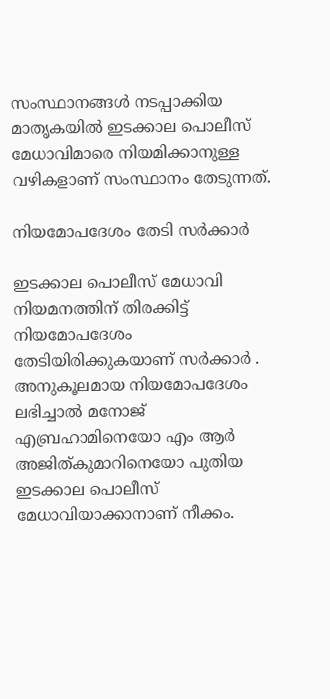സംസ്ഥാനങ്ങള്‍ നടപ്പാക്കിയ മാതൃകയില്‍ ഇടക്കാല പൊലീസ് മേധാവിമാരെ നിയമിക്കാനുള്ള വഴികളാണ് സംസ്ഥാനം തേടുന്നത്.

നിയമോപദേശം തേടി സര്‍ക്കാര്‍

ഇടക്കാല പൊലീസ് മേധാവി നിയമനത്തിന് തിരക്കിട്ട് നിയമോപദേശം തേടിയിരിക്കുകയാണ് സര്‍ക്കാര്‍ . അനുകൂലമായ നിയമോപദേശം ലഭിച്ചാല്‍ മനോജ് എബ്രഹാമിനെയോ എം ആര്‍ അജിത്കുമാറിനെയോ പുതിയ ഇടക്കാല പൊലീസ് മേധാവിയാക്കാനാണ് നീക്കം.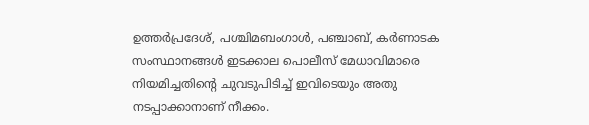ഉത്തര്‍പ്രദേശ്, പശ്ചിമബംഗാള്‍, പഞ്ചാബ്, കര്‍ണാടക സംസ്ഥാനങ്ങള്‍ ഇടക്കാല പൊലീസ് മേധാവിമാരെ നിയമിച്ചതിന്‍റെ ചുവടുപിടിച്ച് ഇവിടെയും അതു നടപ്പാക്കാനാണ് നീക്കം.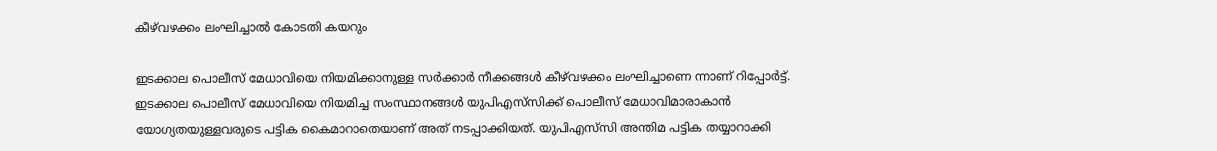കീഴ്‌വഴക്കം ലംഘിച്ചാല്‍ കോടതി കയറും

ഇടക്കാല പൊലീസ് മേധാവിയെ നിയമിക്കാനുള്ള സര്‍ക്കാര്‍ നീക്കങ്ങള്‍ കീഴ്‌വഴക്കം ലംഘിച്ചാണെ ന്നാണ് റിപ്പോര്‍ട്ട്. ഇടക്കാല പൊലീസ് മേധാവിയെ നിയമിച്ച സംസ്ഥാനങ്ങള്‍ യുപിഎസ്‌സിക്ക് പൊലീസ് മേധാവിമാരാകാന്‍ യോഗ്യതയുള്ളവരുടെ പട്ടിക കൈമാറാതെയാണ് അത് നടപ്പാക്കിയത്. യുപിഎസ്‌സി അന്തിമ പട്ടിക തയ്യാറാക്കി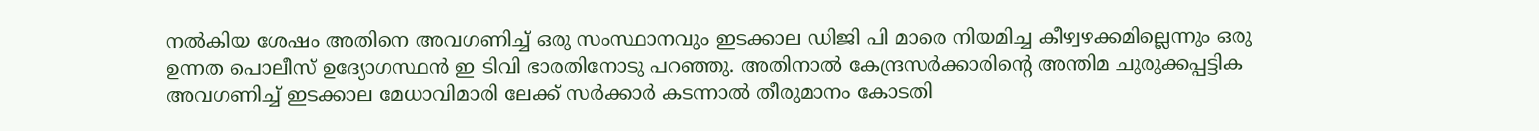നല്‍കിയ ശേഷം അതിനെ അവഗണിച്ച് ഒരു സംസ്ഥാനവും ഇടക്കാല ഡിജി പി മാരെ നിയമിച്ച കീഴ്വഴക്കമില്ലെന്നും ഒരു ഉന്നത പൊലീസ് ഉദ്യോഗസ്ഥന്‍ ഇ ടിവി ഭാരതിനോടു പറഞ്ഞു. അതിനാല്‍ കേന്ദ്രസര്‍ക്കാരിന്‍റെ അന്തിമ ചുരുക്കപ്പട്ടിക അവഗണിച്ച് ഇടക്കാല മേധാവിമാരി ലേക്ക് സര്‍ക്കാര്‍ കടന്നാല്‍ തീരുമാനം കോടതി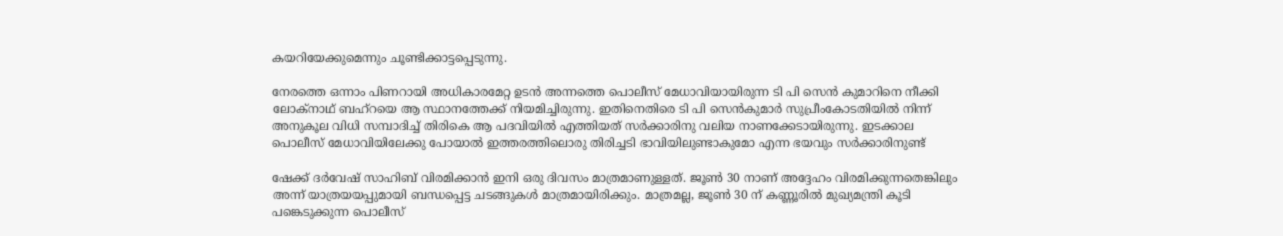കയറിയേക്കുമെന്നും ചൂണ്ടിക്കാട്ടപ്പെടുന്നു.

നേരത്തെ ഒന്നാം പിണറായി അധികാരമേറ്റ ഉടന്‍ അന്നത്തെ പൊലീസ് മേധാവിയായിരുന്ന ടി പി സെന്‍ കുമാറിനെ നീക്കി ലോക്‌നാഥ് ബഹ്‌റയെ ആ സ്ഥാനത്തേക്ക് നിയമിച്ചിരുന്നു. ഇതിനെതിരെ ടി പി സെന്‍കുമാര്‍ സുപ്രീംകോടതിയില്‍ നിന്ന് അനുകൂല വിധി സമ്പാദിച്ച് തിരികെ ആ പദവിയില്‍ എത്തിയത് സര്‍ക്കാരിനു വലിയ നാണക്കേടായിരുന്നു. ഇടക്കാല പൊലീസ് മേധാവിയിലേക്കു പോയാല്‍ ഇത്തരത്തിലൊരു തിരിച്ചടി ഭാവിയിലുണ്ടാകുമോ എന്ന ഭയവും സര്‍ക്കാരിനുണ്ട്

ഷേക്ക് ദര്‍വേഷ് സാഹിബ് വിരമിക്കാന്‍ ഇനി ഒരു ദിവസം മാത്രമാണുള്ളത്. ജൂണ്‍ 30 നാണ് അദ്ദേഹം വിരമിക്കുന്നതെങ്കിലും അന്ന് യാത്രയയപ്പുമായി ബന്ധപ്പെട്ട ചടങ്ങുകള്‍ മാത്രമായിരിക്കും. മാത്രമല്ല, ജൂണ്‍ 30 ന് കണ്ണൂരില്‍ മുഖ്യമന്ത്രി കൂടി പങ്കെടുക്കുന്ന പൊലീസ്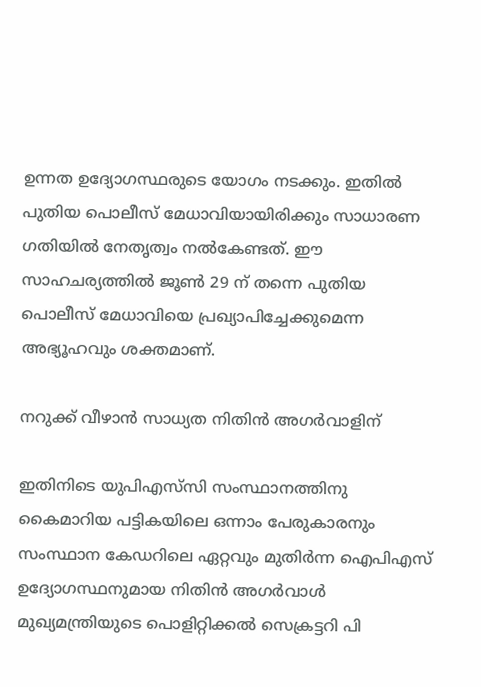ഉന്നത ഉദ്യോഗസ്ഥരുടെ യോഗം നടക്കും. ഇതില്‍ പുതിയ പൊലീസ് മേധാവിയായിരിക്കും സാധാരണ ഗതിയില്‍ നേതൃത്വം നല്‍കേണ്ടത്. ഈ സാഹചര്യത്തില്‍ ജൂണ്‍ 29 ന് തന്നെ പുതിയ പൊലീസ് മേധാവിയെ പ്രഖ്യാപിച്ചേക്കുമെന്ന അഭ്യൂഹവും ശക്തമാണ്.

നറുക്ക് വീഴാന്‍ സാധ്യത നിതിന്‍ അഗര്‍വാളിന്

ഇതിനിടെ യുപിഎസ്‌സി സംസ്ഥാനത്തിനു കൈമാറിയ പട്ടികയിലെ ഒന്നാം പേരുകാരനും സംസ്ഥാന കേഡറിലെ ഏറ്റവും മുതിര്‍ന്ന ഐപിഎസ് ഉദ്യോഗസ്ഥനുമായ നിതിന്‍ അഗര്‍വാള്‍ മുഖ്യമന്ത്രിയുടെ പൊളിറ്റിക്കല്‍ സെക്രട്ടറി പി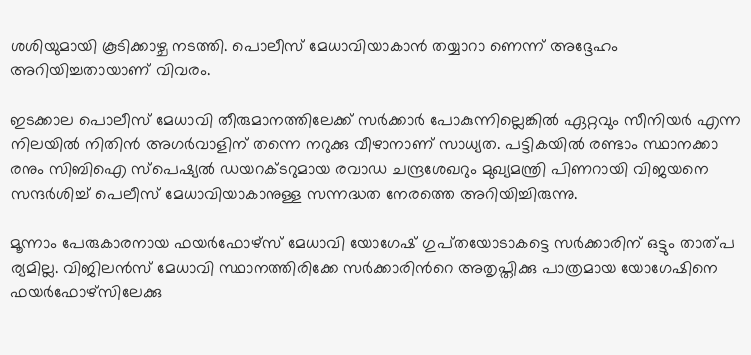ശശിയുമായി കൂടിക്കാഴ്ച നടത്തി. പൊലീസ് മേധാവിയാകാന്‍ തയ്യാറാ ണെന്ന് അദ്ദേഹം അറിയിച്ചതായാണ് വിവരം.

ഇടക്കാല പൊലീസ് മേധാവി തീരുമാനത്തിലേക്ക് സര്‍ക്കാര്‍ പോകുന്നില്ലെങ്കില്‍ ഏറ്റവും സീനിയര്‍ എന്ന നിലയില്‍ നിതിന്‍ അഗര്‍വാളിന് തന്നെ നറുക്കു വീഴാനാണ് സാധ്യത. പട്ടികയില്‍ രണ്ടാം സ്ഥാനക്കാ രനും സിബിഐ സ്‌പെഷ്യല്‍ ഡയറക്ടറുമായ രവാഡ ചന്ദ്രശേഖറും മുഖ്യമന്ത്രി പിണറായി വിജയനെ സന്ദര്‍ശിച്ച് പെലീസ് മേധാവിയാകാനുള്ള സന്നദ്ധത നേരത്തെ അറിയിച്ചിരുന്നു.

മൂന്നാം പേരുകാരനായ ഫയര്‍ഫോഴ്‌സ് മേധാവി യോഗേഷ് ഗുപ്‌തയോടാകട്ടെ സര്‍ക്കാരിന് ഒട്ടും താത്പ ര്യമില്ല. വിജിലന്‍സ് മേധാവി സ്ഥാനത്തിരിക്കേ സര്‍ക്കാരിന്‍റെ അതൃപ്തിക്കു പാത്രമായ യോഗേഷിനെ ഫയര്‍ഫോഴ്‌സിലേക്കു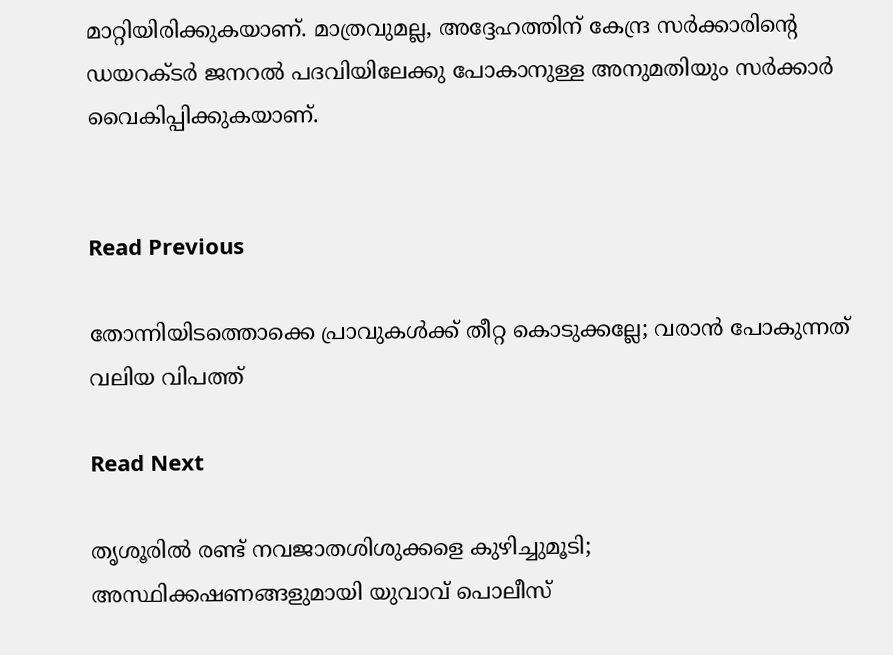മാറ്റിയിരിക്കുകയാണ്. മാത്രവുമല്ല, അദ്ദേഹത്തിന് കേന്ദ്ര സര്‍ക്കാരിന്‍റെ ഡയറക്ടര്‍ ജനറല്‍ പദവിയിലേക്കു പോകാനുള്ള അനുമതിയും സര്‍ക്കാര്‍ വൈകിപ്പിക്കുകയാണ്.


Read Previous

തോന്നിയിടത്തൊക്കെ പ്രാവുകള്‍ക്ക് തീറ്റ കൊടുക്കല്ലേ; വരാന്‍ പോകുന്നത് വലിയ വിപത്ത്

Read Next

തൃശൂരില്‍ രണ്ട് നവജാതശിശുക്കളെ കുഴിച്ചുമൂടി; അസ്ഥിക്കഷണങ്ങളുമായി യുവാവ് പൊലീസ്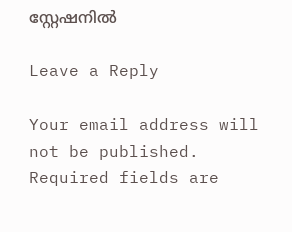സ്റ്റേഷനില്‍

Leave a Reply

Your email address will not be published. Required fields are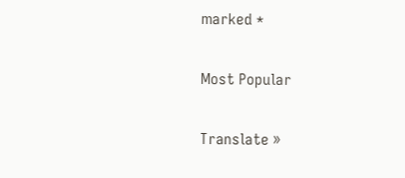marked *

Most Popular

Translate »